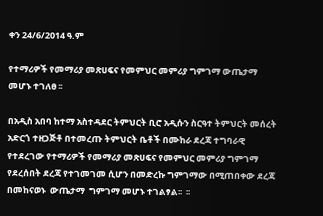ቀን 24/6/2014 ዓ.ም

የተማሪዎች የመማሪያ መጽሀፍና የመምህር መምሪያ ግምገማ ውጤታማ መሆኑ ተገለፀ ፡፡

በአዲስ አበባ ከተማ አስተዳደር ትምህርት ቢሮ አዲሱን ስርዓተ ትምህርት መሰረት አድርጎ ተዘጋጅቶ በተመረጡ ትምህርት ቤቶች በሙከራ ደረጃ ተግባራዊ የተደረገው የተማሪዎች የመማሪያ መጽሀፍና የመምህር መምሪያ ግምገማ  የደረሰበት ደረጃ የተገመገመ ሲሆን በመድረኩ ግምገማው በሚጠበቀው ደረጃ በመከናወኑ  ውጤታማ  ግምገማ መሆኑ ተገልፃል፡፡  ፡፡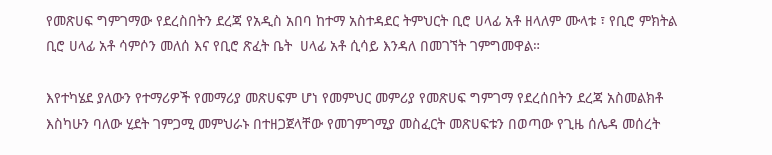የመጽሀፍ ግምገማው የደረስበትን ደረጃ የአዲስ አበባ ከተማ አስተዳደር ትምህርት ቢሮ ሀላፊ አቶ ዘላለም ሙላቱ ፣ የቢሮ ምክትል ቢሮ ሀላፊ አቶ ሳምሶን መለሰ እና የቢሮ ጽፈት ቤት  ሀላፊ አቶ ሲሳይ እንዳለ በመገኘት ገምግመዋል።

እየተካሄደ ያለውን የተማሪዎች የመማሪያ መጽሀፍም ሆነ የመምህር መምሪያ የመጽሀፍ ግምገማ የደረሰበትን ደረጃ አስመልክቶ እስካሁን ባለው ሂደት ገምጋሚ መምህራኑ በተዘጋጀላቸው የመገምገሚያ መስፈርት መጽሀፍቱን በወጣው የጊዜ ሰሌዳ መሰረት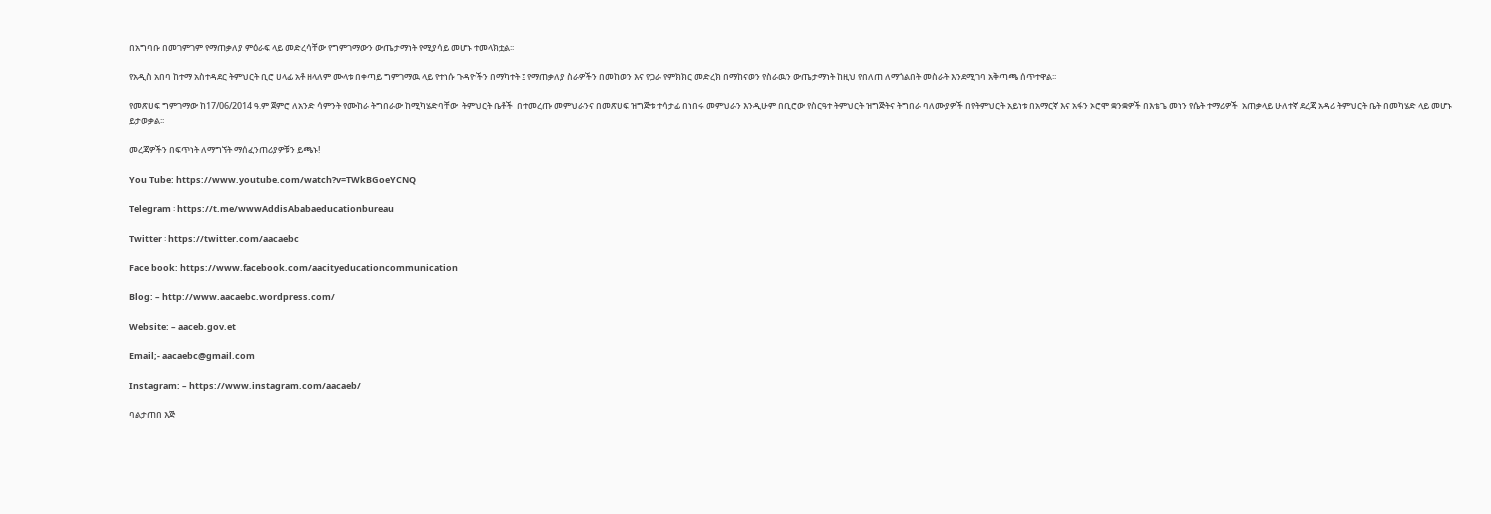በአግባቡ በመገምገም የማጠቃለያ ምዕራፍ ላይ መድረሳቸው የግምገማውን ውጤታማነት የሚያሳይ መሆኑ ተመላክቷል፡፡

የአዲስ አበባ ከተማ አስተዳደር ትምህርት ቢሮ ሀላፊ አቶ ዘላለም ሙላቱ በቀጣይ ግምገማዉ ላይ የተነሱ ጉዳዮችን በማካተት ፤ የማጠቃለያ ስራዎችን በመከወን እና የጋራ የምክክር መድረክ በማከናወን የስራዉን ውጤታማነት ከዚህ የበለጠ ለማጎልበት መስራት እንደሚገባ አቅጣጫ ሰጥተዋል፡፡

የመጽሀፍ ግምገማው ከ17/06/2014 ዓ.ም ጀምሮ ለአንድ ሳምንት የሙከራ ትግበራው ከሚካሄድባቸው  ትምህርት ቤቶች  በተመረጡ መምህራንና በመጽሀፍ ዝግጅቱ ተሳታፊ በነበሩ መምህራን እንዲሁም በቢሮው የስርዓተ ትምህርት ዝግጅትና ትግበራ ባለሙያዎች በየትምህርት አይነቱ በአማርኛ እና አፋን ኦሮሞ ቋንቋዎች በእቴጌ መነን የሴት ተማሪዎች  አጠቃላይ ሁለተኛ ደረጃ አዳሪ ትምህርት ቤት በመካሄድ ላይ መሆኑ ይታወቃል፡፡

መረጃዎችን በፍጥነት ለማግኘት ማሰፈንጠሪያዎቹን ይጫኑ!

You Tube: https://www.youtube.com/watch?v=TWkBGoeYCNQ

Telegram ፡ https://t.me/wwwAddisAbabaeducationbureau

Twitter ፡ https://twitter.com/aacaebc

Face book: https://www.facebook.com/aacityeducationcommunication

Blog: – http://www.aacaebc.wordpress.com/

Website: – aaceb.gov.et

Email;- aacaebc@gmail.com

Instagram: – https://www.instagram.com/aacaeb/

ባልታጠበ እጅ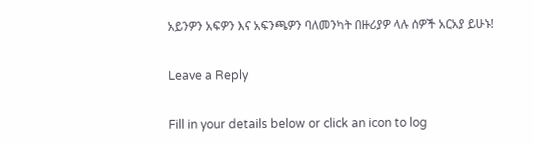አይንዎን አፍዎን እና አፍንጫዎን ባለመንካት በዙሪያዎ ላሉ ሰዎች አርአያ ይሁኑ!

Leave a Reply

Fill in your details below or click an icon to log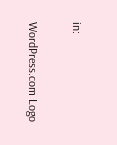in:

WordPress.com Logo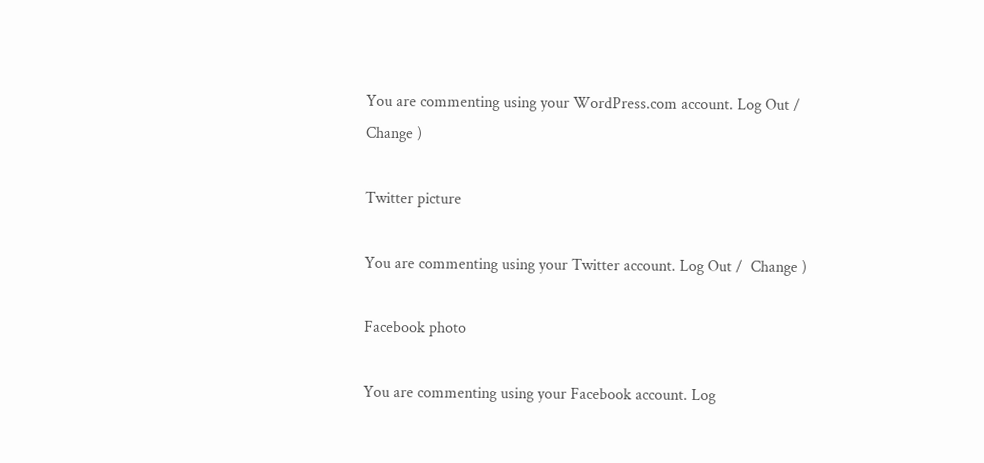You are commenting using your WordPress.com account. Log Out /  Change )

Twitter picture

You are commenting using your Twitter account. Log Out /  Change )

Facebook photo

You are commenting using your Facebook account. Log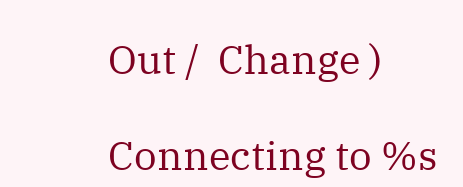Out /  Change )

Connecting to %s